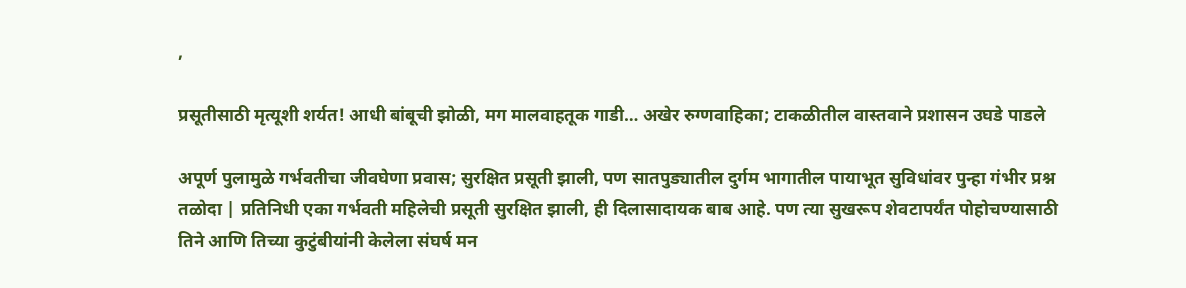,

प्रसूतीसाठी मृत्यूशी शर्यत! आधी बांबूची झोळी, मग मालवाहतूक गाडी… अखेर रुग्णवाहिका; टाकळीतील वास्तवाने प्रशासन उघडे पाडले

अपूर्ण पुलामुळे गर्भवतीचा जीवघेणा प्रवास; सुरक्षित प्रसूती झाली, पण सातपुड्यातील दुर्गम भागातील पायाभूत सुविधांवर पुन्हा गंभीर प्रश्न तळोदा | प्रतिनिधी एका गर्भवती महिलेची प्रसूती सुरक्षित झाली, ही दिलासादायक बाब आहे. पण त्या सुखरूप शेवटापर्यंत पोहोचण्यासाठी तिने आणि तिच्या कुटुंबीयांनी केलेला संघर्ष मन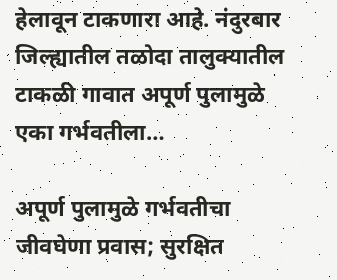हेलावून टाकणारा आहे. नंदुरबार जिल्ह्यातील तळोदा तालुक्यातील टाकळी गावात अपूर्ण पुलामुळे एका गर्भवतीला…

अपूर्ण पुलामुळे गर्भवतीचा जीवघेणा प्रवास; सुरक्षित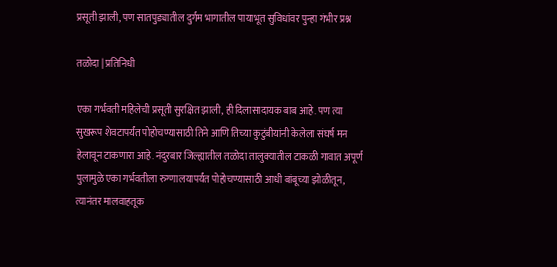प्रसूती झाली, पण सातपुड्यातील दुर्गम भागातील पायाभूत सुविधांवर पुन्हा गंभीर प्रश्न

तळोदा | प्रतिनिधी

एका गर्भवती महिलेची प्रसूती सुरक्षित झाली, ही दिलासादायक बाब आहे. पण त्या सुखरूप शेवटापर्यंत पोहोचण्यासाठी तिने आणि तिच्या कुटुंबीयांनी केलेला संघर्ष मन हेलावून टाकणारा आहे. नंदुरबार जिल्ह्यातील तळोदा तालुक्यातील टाकळी गावात अपूर्ण पुलामुळे एका गर्भवतीला रुग्णालयापर्यंत पोहोचण्यासाठी आधी बांबूच्या झोळीतून, त्यानंतर मालवाहतूक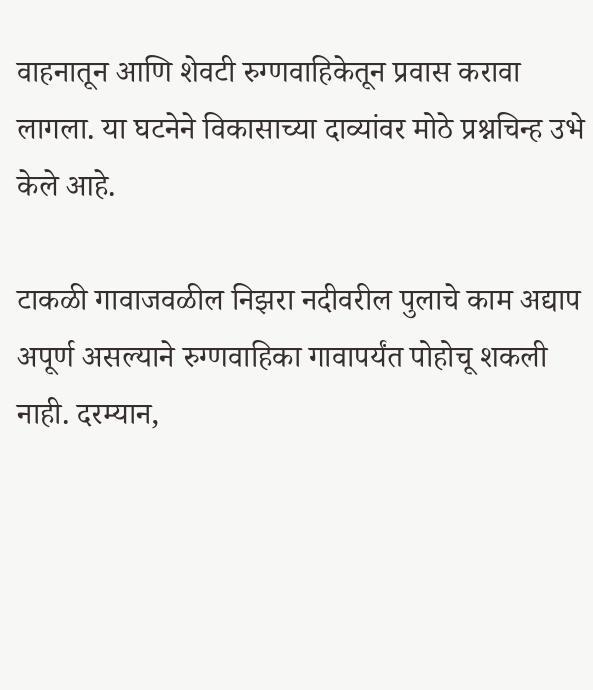वाहनातून आणि शेवटी रुग्णवाहिकेतून प्रवास करावा लागला. या घटनेने विकासाच्या दाव्यांवर मोठे प्रश्नचिन्ह उभे केले आहे.

टाकळी गावाजवळील निझरा नदीवरील पुलाचे काम अद्याप अपूर्ण असल्याने रुग्णवाहिका गावापर्यंत पोहोचू शकली नाही. दरम्यान,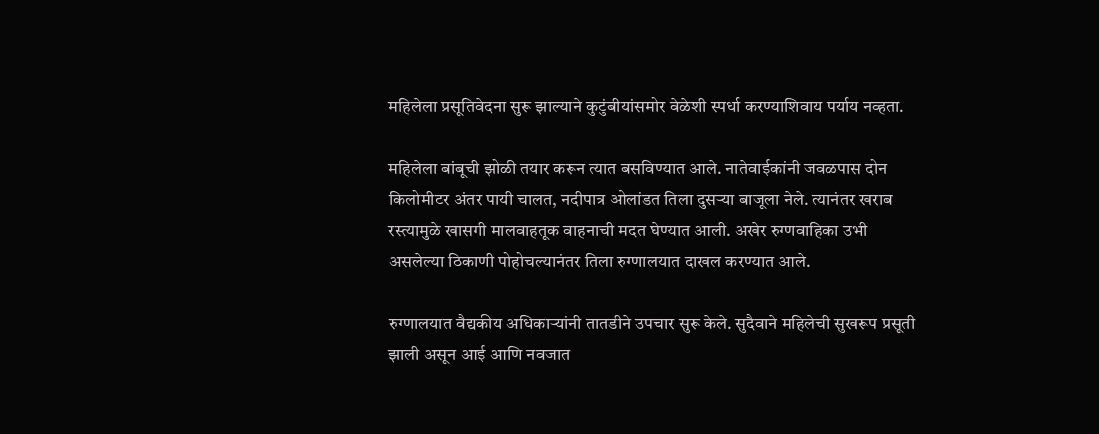महिलेला प्रसूतिवेदना सुरू झाल्याने कुटुंबीयांसमोर वेळेशी स्पर्धा करण्याशिवाय पर्याय नव्हता.

महिलेला बांबूची झोळी तयार करून त्यात बसविण्यात आले. नातेवाईकांनी जवळपास दोन किलोमीटर अंतर पायी चालत, नदीपात्र ओलांडत तिला दुसऱ्या बाजूला नेले. त्यानंतर खराब रस्त्यामुळे खासगी मालवाहतूक वाहनाची मदत घेण्यात आली. अखेर रुग्णवाहिका उभी असलेल्या ठिकाणी पोहोचल्यानंतर तिला रुग्णालयात दाखल करण्यात आले.

रुग्णालयात वैद्यकीय अधिकाऱ्यांनी तातडीने उपचार सुरू केले. सुदैवाने महिलेची सुखरूप प्रसूती झाली असून आई आणि नवजात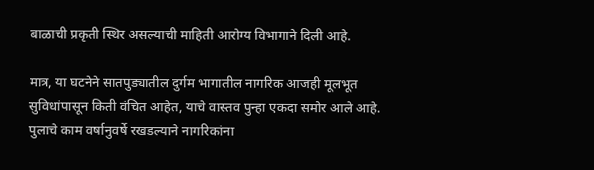बाळाची प्रकृती स्थिर असल्याची माहिती आरोग्य विभागाने दिली आहे.

मात्र, या घटनेने सातपुड्यातील दुर्गम भागातील नागरिक आजही मूलभूत सुविधांपासून किती वंचित आहेत, याचे वास्तव पुन्हा एकदा समोर आले आहे. पुलाचे काम वर्षानुवर्षे रखडल्याने नागरिकांना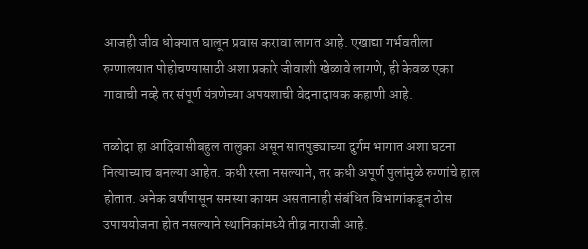आजही जीव धोक्यात घालून प्रवास करावा लागत आहे. एखाद्या गर्भवतीला रुग्णालयात पोहोचण्यासाठी अशा प्रकारे जीवाशी खेळावे लागणे, ही केवळ एका गावाची नव्हे तर संपूर्ण यंत्रणेच्या अपयशाची वेदनादायक कहाणी आहे.

तळोदा हा आदिवासीबहुल तालुका असून सातपुड्याच्या दुर्गम भागात अशा घटना नित्याच्याच बनल्या आहेत. कधी रस्ता नसल्याने, तर कधी अपूर्ण पुलांमुळे रुग्णांचे हाल होतात. अनेक वर्षांपासून समस्या कायम असतानाही संबंधित विभागांकडून ठोस उपाययोजना होत नसल्याने स्थानिकांमध्ये तीव्र नाराजी आहे.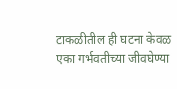टाकळीतील ही घटना केवळ एका गर्भवतीच्या जीवघेण्या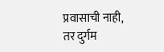प्रवासाची नाही, तर दुर्गम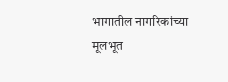भागातील नागरिकांच्या मूलभूत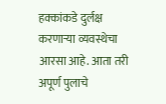हक्कांकडे दुर्लक्ष करणाऱ्या व्यवस्थेचा आरसा आहे. आता तरी अपूर्ण पुलाचे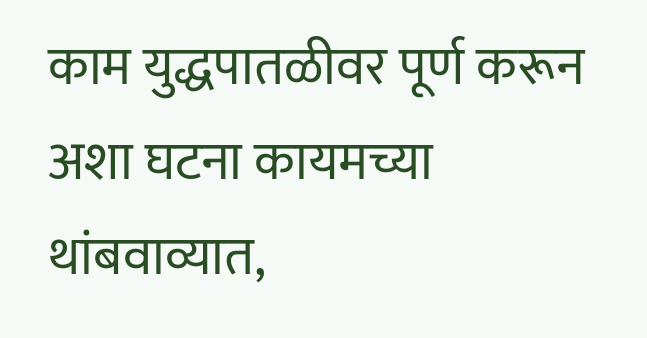काम युद्धपातळीवर पूर्ण करून अशा घटना कायमच्या थांबवाव्यात,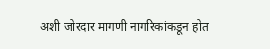अशी जोरदार मागणी नागरिकांकडून होत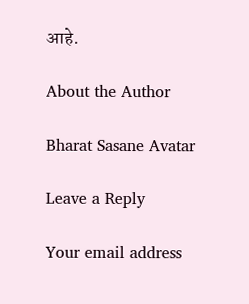आहे.

About the Author

Bharat Sasane Avatar

Leave a Reply

Your email address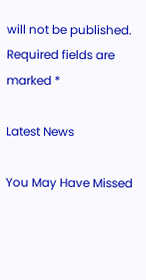will not be published. Required fields are marked *

Latest News

You May Have Missed